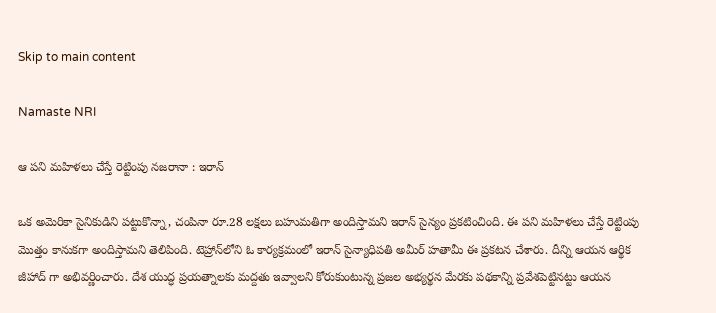Skip to main content

Namaste NRI

ఆ పని మహిళలు చేస్తే రెట్టింపు నజరానా : ఇరాన్‌

ఒక అమెరికా సైనికుడిని పట్టుకొన్నా, చంపినా రూ.28 లక్షలు బహుమతిగా అందిస్తామని ఇరాన్‌ సైన్యం ప్రకటించింది. ఈ పని మహిళలు చేస్తే రెట్టింపు మొత్తం కానుకగా అందిస్తామని తెలిపింది. టెహ్రాన్‌లోని ఓ కార్యక్రమంలో ఇరాన్‌ సైన్యాధిపతి అమీర్‌ హతామీ ఈ ప్రకటన చేశారు. దీన్ని ఆయన ఆర్థిక జీహాద్‌ గా అభివర్ణించారు. దేశ యుద్ధ ప్రయత్నాలకు మద్దతు ఇవ్వాలని కోరుకుంటున్న ప్రజల అభ్యర్థన మేరకు పథకాన్ని ప్రవేశపెట్టినట్టు ఆయన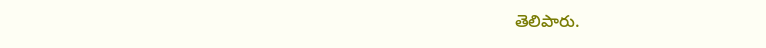తెలిపారు.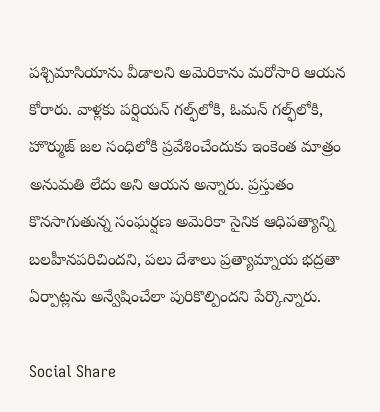పశ్చిమాసియాను వీడాలని అమెరికాను మరోసారి ఆయన కోరారు. వాళ్లకు పర్షియన్‌ గల్ఫ్‌లోకి, ఓమన్‌ గల్ఫ్‌లోకి, హొర్ముజ్‌ జల సంధిలోకి ప్రవేశించేందుకు ఇంకెంత మాత్రం అనుమతి లేదు అని ఆయన అన్నారు. ప్రస్తుతం కొనసాగుతున్న సంఘర్షణ అమెరికా సైనిక ఆధిపత్యాన్ని బలహీనపరిచిందని, పలు దేశాలు ప్రత్యామ్నాయ భద్రతా ఏర్పాట్లను అన్వేషించేలా పురికొల్పిందని పేర్కొన్నారు.

Social Share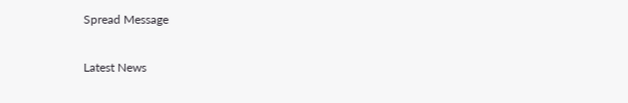Spread Message

Latest News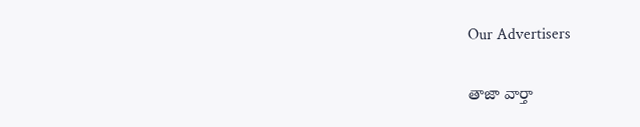Our Advertisers

తాజా వార్తా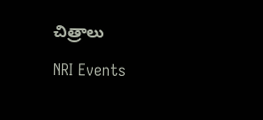చిత్రాలు

NRI Events